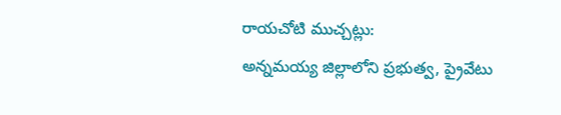రాయచోటి ముచ్చట్లు:
అన్నమయ్య జిల్లాలోని ప్రభుత్వ, ప్రైవేటు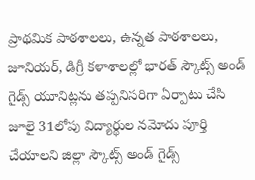ప్రాథమిక పాఠశాలలు, ఉన్నత పాఠశాలలు, జూనియర్, డిగ్రీ కళాశాలల్లో భారత్ స్కౌట్స్ అండ్ గైడ్స్ యూనిట్లను తప్పనిసరిగా ఏర్పాటు చేసి జూలై 31లోపు విద్యార్థుల నమోదు పూర్తి చేయాలని జిల్లా స్కౌట్స్ అండ్ గైడ్స్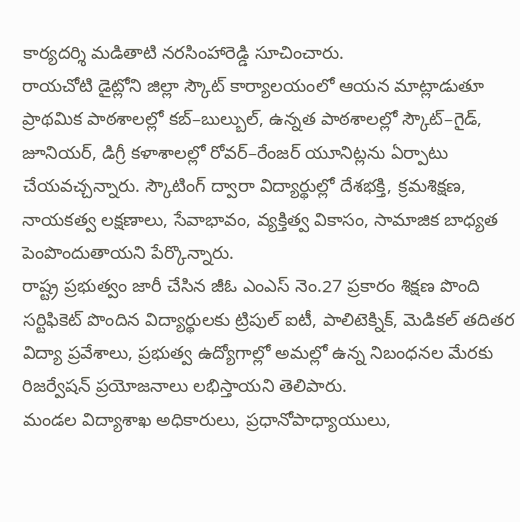కార్యదర్శి మడితాటి నరసింహారెడ్డి సూచించారు.
రాయచోటి డైట్లోని జిల్లా స్కౌట్ కార్యాలయంలో ఆయన మాట్లాడుతూ ప్రాథమిక పాఠశాలల్లో కబ్–బుల్బుల్, ఉన్నత పాఠశాలల్లో స్కౌట్–గైడ్, జూనియర్, డిగ్రీ కళాశాలల్లో రోవర్–రేంజర్ యూనిట్లను ఏర్పాటు చేయవచ్చన్నారు. స్కౌటింగ్ ద్వారా విద్యార్థుల్లో దేశభక్తి, క్రమశిక్షణ, నాయకత్వ లక్షణాలు, సేవాభావం, వ్యక్తిత్వ వికాసం, సామాజిక బాధ్యత పెంపొందుతాయని పేర్కొన్నారు.
రాష్ట్ర ప్రభుత్వం జారీ చేసిన జీఓ ఎంఎస్ నెం.27 ప్రకారం శిక్షణ పొంది సర్టిఫికెట్ పొందిన విద్యార్థులకు ట్రిపుల్ ఐటీ, పాలిటెక్నిక్, మెడికల్ తదితర విద్యా ప్రవేశాలు, ప్రభుత్వ ఉద్యోగాల్లో అమల్లో ఉన్న నిబంధనల మేరకు రిజర్వేషన్ ప్రయోజనాలు లభిస్తాయని తెలిపారు.
మండల విద్యాశాఖ అధికారులు, ప్రధానోపాధ్యాయులు,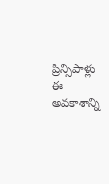ప్రిన్సిపాళ్లు ఈ అవకాశాన్ని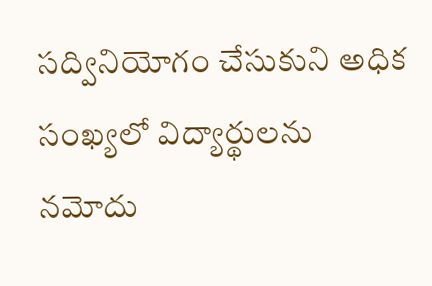సద్వినియోగం చేసుకుని అధిక సంఖ్యలో విద్యార్థులను నమోదు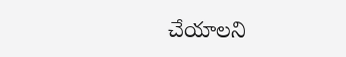చేయాలని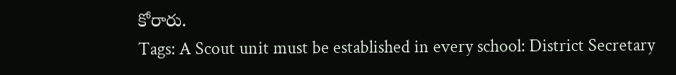కోరారు.
Tags: A Scout unit must be established in every school: District Secretary